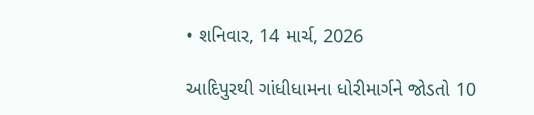• શનિવાર, 14 માર્ચ, 2026

આદિપુરથી ગાંધીધામના ધોરીમાર્ગને જોડતો 10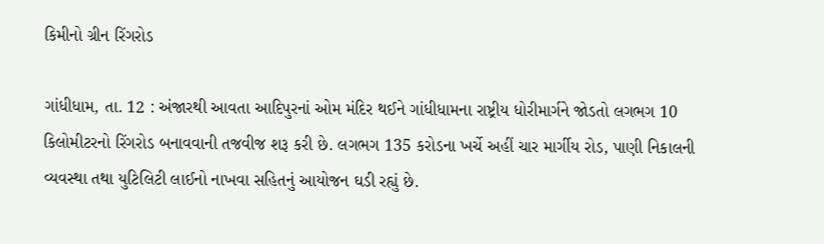કિમીનો ગ્રીન રિંગરોડ

ગાંધીધામ, તા. 12 : અંજારથી આવતા આદિપુરનાં ઓમ મંદિર થઈને ગાંધીધામના રાષ્ટ્રીય ધોરીમાર્ગને જોડતો લગભગ 10 કિલોમીટરનો રિંગરોડ બનાવવાની તજવીજ શરૂ કરી છે. લગભગ 135 કરોડના ખર્ચે અહીં ચાર માર્ગીય રોડ, પાણી નિકાલની વ્યવસ્થા તથા યુટિલિટી લાઈનો નાખવા સહિતનું આયોજન ઘડી રહ્યું છે.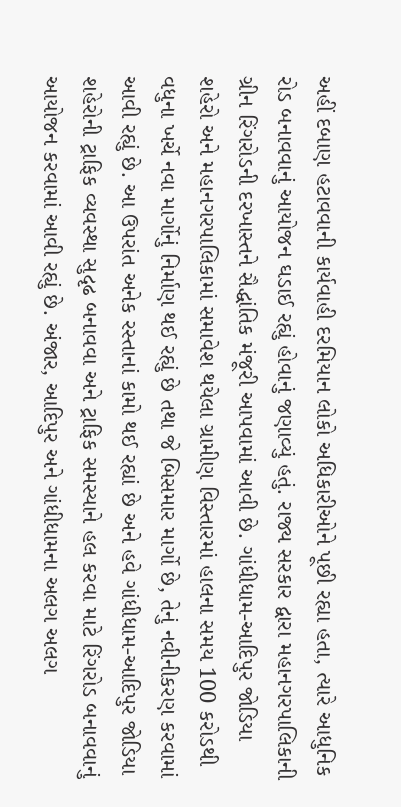અહીં દબાણ હટાવવાની કાર્યવાહી દરમિયાન લોકો અધિકારીઓને પૂછી રહ્યા હતા, ત્યારે આધુનિક રોડ બનાવવાનું આયોજન ઘડાઈ રહ્યું હોવાનું જણાવ્યું હતું. રાજ્ય સરકાર દ્વારા મહાનગરપાલિકાની ગ્રીન રિંગરોડની દરખાસ્તને સૈદ્ધાંતિક મંજૂરી આપવામાં આવી છે. ગાંધીધામ-આદિપુર જોડિયા શહેરો અને મહાનગરપાલિકામાં સમાવેશ થયેલા ગ્રામીણ વિસ્તારમાં હાલના સમય 100 કરોડથી વધુના ખર્ચે નવા માર્ગોનું નિર્માણ થઈ રહ્યું છે તથા જે બિસમાર માર્ગો છે, તેનું નવીનીકરણ કરવામાં આવી રહ્યું છે. આ ઉપરાંત અનેક રસ્તાનાં કામો થઈ રહ્યાં છે અને હવે ગાંધીધામ-આદિપુર જોડિયા શહેરોની ટ્રાફિક વ્યવસ્થા સુદૃઢ બનાવવા અને ટ્રાફિક સમસ્યાને હલ કરવા માટે રિંગરોડ બનાવવાનું આયોજન કરવામાં આવી રહ્યું છે. અંજાર, આદિપુર અને ગાંધીધામના અલગ અલગ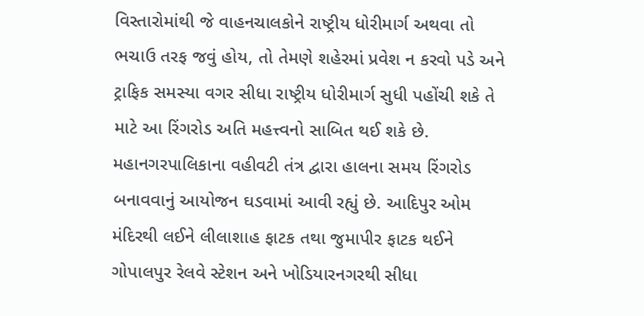વિસ્તારોમાંથી જે વાહનચાલકોને રાષ્ટ્રીય ધોરીમાર્ગ અથવા તો ભચાઉ તરફ જવું હોય, તો તેમણે શહેરમાં પ્રવેશ ન કરવો પડે અને ટ્રાફિક સમસ્યા વગર સીધા રાષ્ટ્રીય ધોરીમાર્ગ સુધી પહોંચી શકે તે માટે આ રિંગરોડ અતિ મહત્ત્વનો સાબિત થઈ શકે છે. મહાનગરપાલિકાના વહીવટી તંત્ર દ્વારા હાલના સમય રિંગરોડ બનાવવાનું આયોજન ઘડવામાં આવી રહ્યું છે. આદિપુર ઓમ મંદિરથી લઈને લીલાશાહ ફાટક તથા જુમાપીર ફાટક થઈને ગોપાલપુર રેલવે સ્ટેશન અને ખોડિયારનગરથી સીધા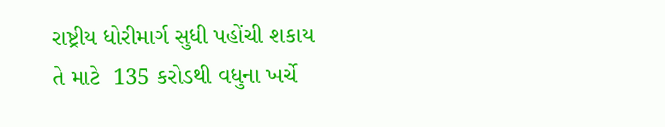રાષ્ટ્રીય ધોરીમાર્ગ સુધી પહોંચી શકાય તે માટે  135 કરોડથી વધુના ખર્ચે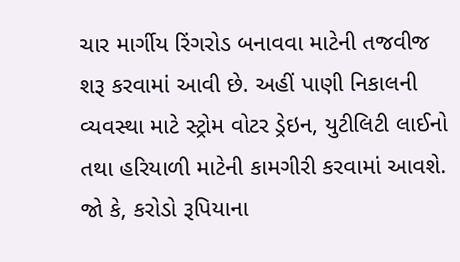ચાર માર્ગીય રિંગરોડ બનાવવા માટેની તજવીજ શરૂ કરવામાં આવી છે. અહીં પાણી નિકાલની વ્યવસ્થા માટે સ્ટ્રોમ વોટર ડ્રેઇન, યુટીલિટી લાઈનો તથા હરિયાળી માટેની કામગીરી કરવામાં આવશે. જો કે, કરોડો રૂપિયાના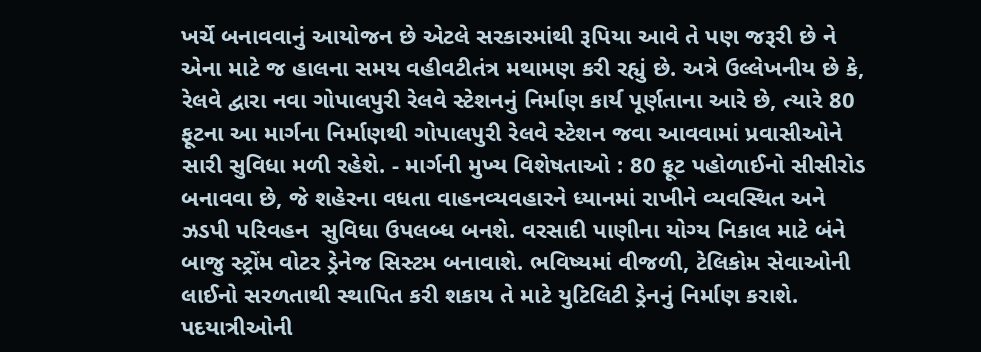ખર્ચે બનાવવાનું આયોજન છે એટલે સરકારમાંથી રૂપિયા આવે તે પણ જરૂરી છે ને એના માટે જ હાલના સમય વહીવટીતંત્ર મથામણ કરી રહ્યું છે. અત્રે ઉલ્લેખનીય છે કે, રેલવે દ્વારા નવા ગોપાલપુરી રેલવે સ્ટેશનનું નિર્માણ કાર્ય પૂર્ણતાના આરે છે, ત્યારે 80 ફૂટના આ માર્ગના નિર્માણથી ગોપાલપુરી રેલવે સ્ટેશન જવા આવવામાં પ્રવાસીઓને સારી સુવિધા મળી રહેશે. - માર્ગની મુખ્ય વિશેષતાઓ : 80 ફૂટ પહોળાઈનો સીસીરોડ બનાવવા છે, જે શહેરના વધતા વાહનવ્યવહારને ધ્યાનમાં રાખીને વ્યવસ્થિત અને ઝડપી પરિવહન  સુવિધા ઉપલબ્ધ બનશે. વરસાદી પાણીના યોગ્ય નિકાલ માટે બંને બાજુ સ્ટ્રોંમ વોટર ડ્રેનેજ સિસ્ટમ બનાવાશે. ભવિષ્યમાં વીજળી, ટેલિકોમ સેવાઓની લાઈનો સરળતાથી સ્થાપિત કરી શકાય તે માટે યુટિલિટી ડ્રેનનું નિર્માણ કરાશે. પદયાત્રીઓની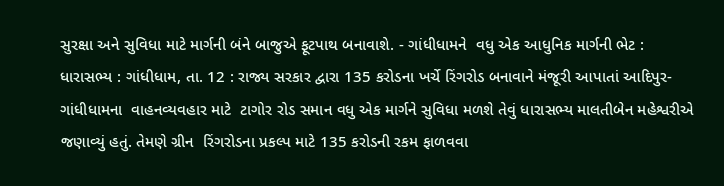સુરક્ષા અને સુવિધા માટે માર્ગની બંને બાજુએ ફૂટપાથ બનાવાશે. - ગાંધીધામને  વધુ એક આધુનિક માર્ગની ભેટ : ધારાસભ્ય : ગાંધીધામ, તા. 12 : રાજ્ય સરકાર દ્વારા 135 કરોડના ખર્ચે રિંગરોડ બનાવાને મંજૂરી આપાતાં આદિપુર-ગાંધીધામના  વાહનવ્યવહાર માટે  ટાગોર રોડ સમાન વધુ એક માર્ગને સુવિધા મળશે તેવું ધારાસભ્ય માલતીબેન મહેશ્વરીએ જણાવ્યું હતું. તેમણે ગ્રીન  રિંગરોડના પ્રકલ્પ માટે 135 કરોડની રકમ ફાળવવા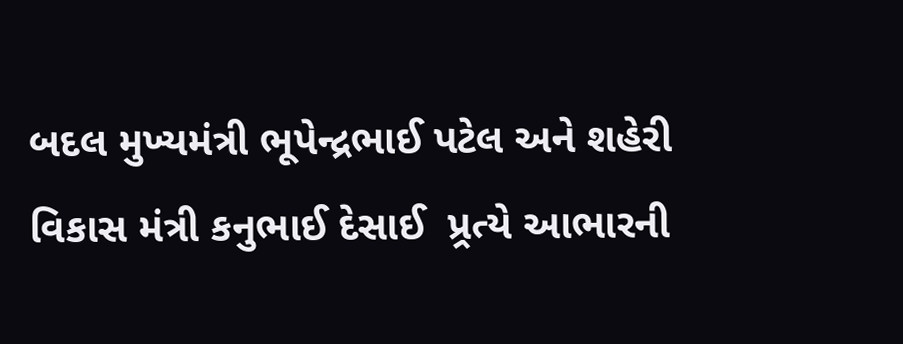બદલ મુખ્યમંત્રી ભૂપેન્દ્રભાઈ પટેલ અને શહેરી વિકાસ મંત્રી કનુભાઈ દેસાઈ  પ્ર્રત્યે આભારની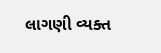લાગણી વ્યક્ત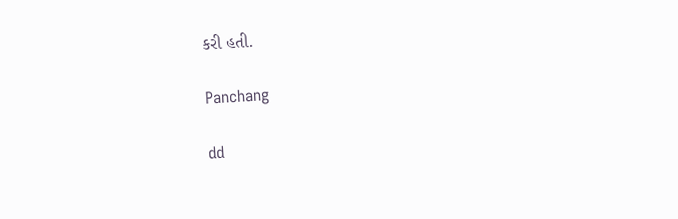કરી હતી.

Panchang

dd